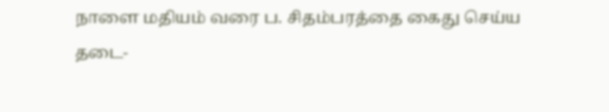நாளை மதியம் வரை ப. சிதம்பரத்தை கைது செய்ய தடை-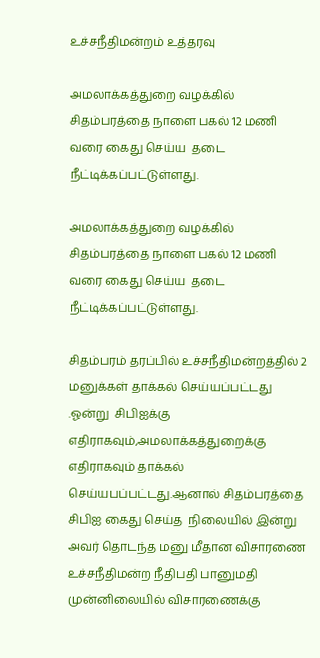உச்சநீதிமன்றம் உத்தரவு

அமலாக்கத்துறை வழக்கில் சிதம்பரத்தை நாளை பகல் 12 மணி வரை கைது செய்ய  தடை நீட்டிக்கப்பட்டுள்ளது.

அமலாக்கத்துறை வழக்கில் சிதம்பரத்தை நாளை பகல் 12 மணி வரை கைது செய்ய  தடை நீட்டிக்கப்பட்டுள்ளது.

சிதம்பரம் தரப்பில் உச்சநீதிமன்றத்தில் 2 மனுக்கள் தாக்கல் செய்யப்பட்டது .ஓன்று  சிபிஐக்கு எதிராகவும்,அமலாக்கத்துறைக்கு எதிராகவும் தாக்கல் செய்யபப்பட்டது.ஆனால் சிதம்பரத்தை சிபிஐ கைது செய்த  நிலையில் இன்று அவர் தொடந்த மனு மீதான விசாரணை உச்சநீதிமன்ற நீதிபதி பானுமதி முன்னிலையில் விசாரணைக்கு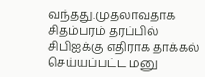வந்தது.முதலாவதாக சிதம்பரம் தரப்பில் சிபிஐக்கு எதிராக தாக்கல்  செய்யப்பட்ட மனு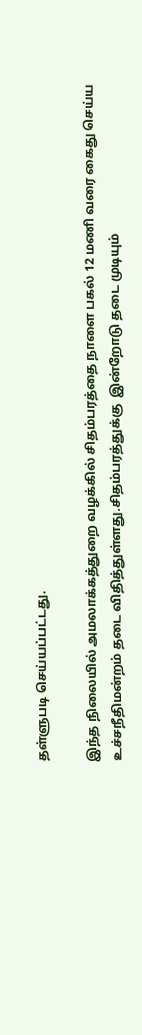தள்ளுபடி செய்யப்பட்டது.

இந்த நிலையில் அமலாக்கத்துறை வழக்கில் சிதம்பரத்தை நாளை பகல் 12 மணி வரை கைது செய்ய உச்சநீதிமன்றம் தடை விதித்துள்ளது.சிதம்பரத்துக்கு  இன்றோடு தடை முடியும்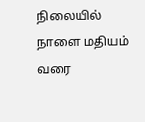நிலையில் நாளை மதியம் வரை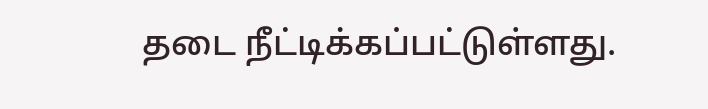தடை நீட்டிக்கப்பட்டுள்ளது.